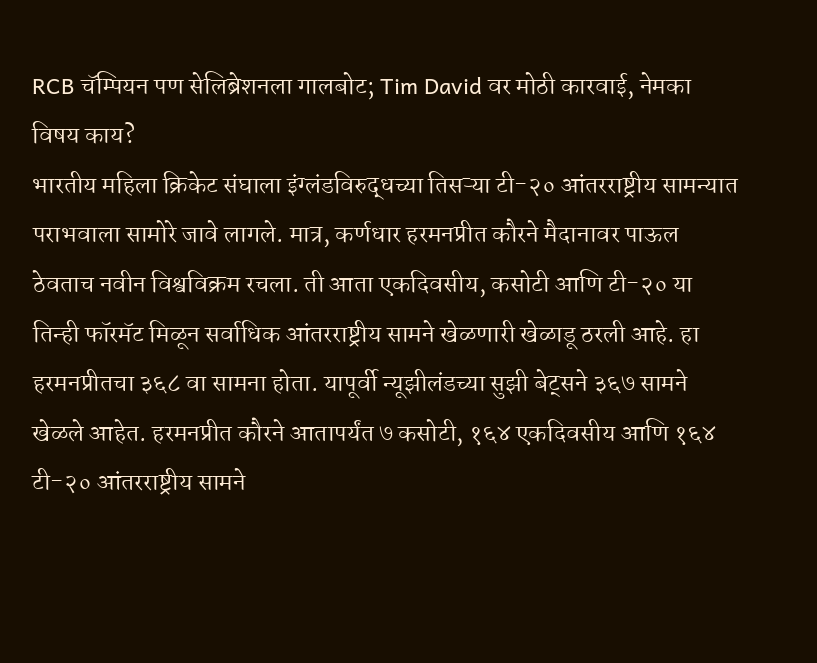RCB चॅम्पियन पण सेलिब्रेशनला गालबोट; Tim David वर मोठी कारवाई, नेमका विषय काय?
भारतीय महिला क्रिकेट संघाला इंग्लंडविरुद्धच्या तिसऱ्या टी-२० आंतरराष्ट्रीय सामन्यात पराभवाला सामोरे जावे लागले. मात्र, कर्णधार हरमनप्रीत कौरने मैदानावर पाऊल ठेवताच नवीन विश्वविक्रम रचला. ती आता एकदिवसीय, कसोटी आणि टी-२० या तिन्ही फॉरमॅट मिळून सर्वाधिक आंतरराष्ट्रीय सामने खेळणारी खेळाडू ठरली आहे. हा हरमनप्रीतचा ३६८ वा सामना होता. यापूर्वी न्यूझीलंडच्या सुझी बेट्सने ३६७ सामने खेळले आहेत. हरमनप्रीत कौरने आतापर्यंत ७ कसोटी, १६४ एकदिवसीय आणि १६४ टी-२० आंतरराष्ट्रीय सामने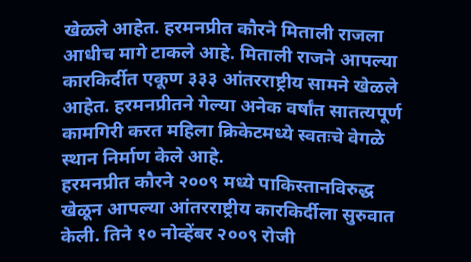खेळले आहेत. हरमनप्रीत कौरने मिताली राजला आधीच मागे टाकले आहे. मिताली राजने आपल्या कारकिर्दीत एकूण ३३३ आंतरराष्ट्रीय सामने खेळले आहेत. हरमनप्रीतने गेल्या अनेक वर्षांत सातत्यपूर्ण कामगिरी करत महिला क्रिकेटमध्ये स्वतःचे वेगळे स्थान निर्माण केले आहे.
हरमनप्रीत कौरने २००९ मध्ये पाकिस्तानविरुद्ध खेळून आपल्या आंतरराष्ट्रीय कारकिर्दीला सुरुवात केली. तिने १० नोव्हेंबर २००९ रोजी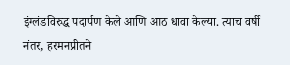इंग्लंडविरुद्ध पदार्पण केले आणि आठ धावा केल्या. त्याच वर्षी नंतर, हरमनप्रीतने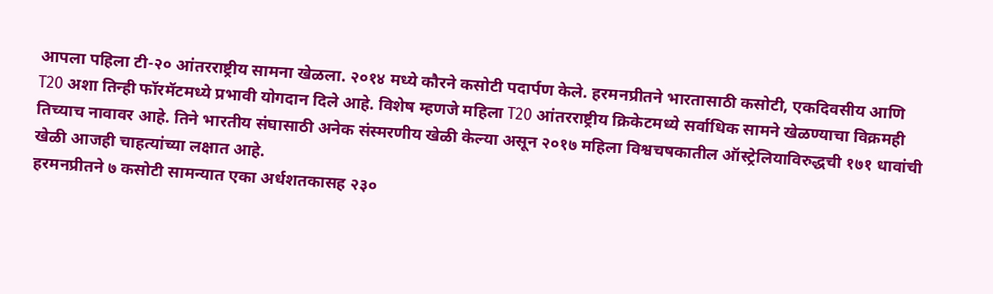आपला पहिला टी-२० आंतरराष्ट्रीय सामना खेळला. २०१४ मध्ये कौरने कसोटी पदार्पण केले. हरमनप्रीतने भारतासाठी कसोटी, एकदिवसीय आणि T20 अशा तिन्ही फॉरमॅटमध्ये प्रभावी योगदान दिले आहे. विशेष म्हणजे महिला T20 आंतरराष्ट्रीय क्रिकेटमध्ये सर्वाधिक सामने खेळण्याचा विक्रमही तिच्याच नावावर आहे. तिने भारतीय संघासाठी अनेक संस्मरणीय खेळी केल्या असून २०१७ महिला विश्वचषकातील ऑस्ट्रेलियाविरुद्धची १७१ धावांची खेळी आजही चाहत्यांच्या लक्षात आहे.
हरमनप्रीतने ७ कसोटी सामन्यात एका अर्धशतकासह २३०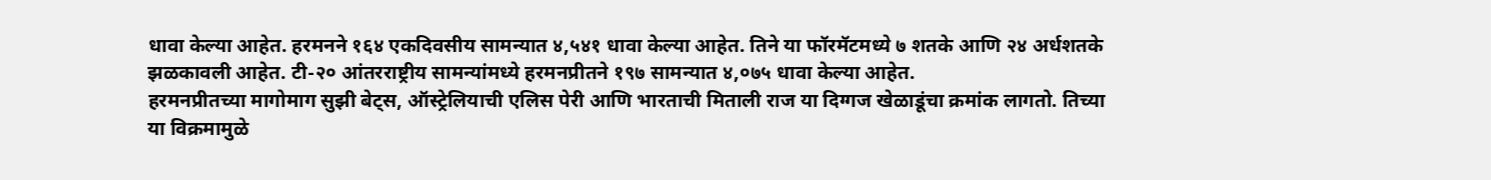धावा केल्या आहेत. हरमनने १६४ एकदिवसीय सामन्यात ४,५४१ धावा केल्या आहेत. तिने या फॉरमॅटमध्ये ७ शतके आणि २४ अर्धशतके झळकावली आहेत. टी-२० आंतरराष्ट्रीय सामन्यांमध्ये हरमनप्रीतने १९७ सामन्यात ४,०७५ धावा केल्या आहेत.
हरमनप्रीतच्या मागोमाग सुझी बेट्स, ऑस्ट्रेलियाची एलिस पेरी आणि भारताची मिताली राज या दिग्गज खेळाडूंचा क्रमांक लागतो. तिच्या या विक्रमामुळे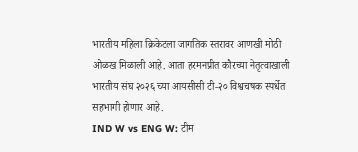भारतीय महिला क्रिकेटला जागतिक स्तरावर आणखी मोठी ओळख मिळाली आहे. आता हरमनप्रीत कौरच्या नेतृत्वाखाली भारतीय संघ २०२६ च्या आयसीसी टी-२० विश्वचषक स्पर्धेत सहभागी होणार आहे.
IND W vs ENG W: टीम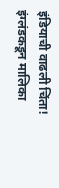इंडियाची वाढली चिंता! इंग्लंडकडून मालिका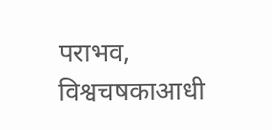पराभव, विश्वचषकाआधी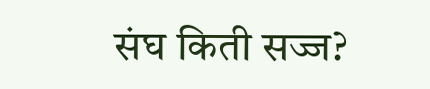संघ किती सज्ज?